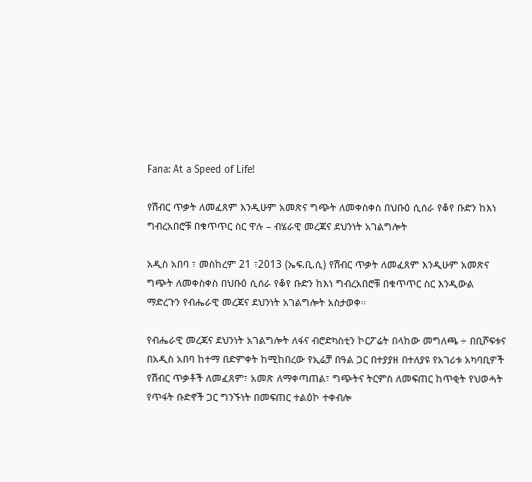Fana: At a Speed of Life!

የሽብር ጥቃት ለመፈጸም እንዲሁም አመጽና ግጭት ለመቀስቀስ በህቡዕ ሲሰራ የቆየ ቡድን ከእነ ግብረአበሮቹ በቁጥጥር ስር ዋሉ – ብሄራዊ መረጃና ደህንነት አገልግሎት

አዲስ አበባ ፣ መስከረም 21 ፣2013 (ኤፍ.ቢ.ሲ) የሽብር ጥቃት ለመፈጸም እንዲሁም አመጽና ግጭት ለመቀስቀስ በህቡዕ ሲሰራ የቆየ ቡድን ከእነ ግብረአበሮቹ በቁጥጥር ስር እንዲውል ማድረጉን የብሔራዊ መረጃና ደህንነት አገልግሎት አስታወቀ።

የብሔራዊ መረጃና ደህንነት አገልግሎት ለፋና ብሮድካስቲን ኮርፖሬት በላከው መግለጫ ÷ በቢሾፍቱና በአዲስ አበባ ከተማ በድምቀት ከሚከበረው የኢሬቻ በዓል ጋር በተያያዘ በተለያዩ የአገሪቱ አካባቢዎች የሽብር ጥቃቶች ለመፈጸም፣ አመጽ ለማቀጣጠል፣ ግጭትና ትርምስ ለመፍጠር ከጥቂት የህወሓት የጥፋት ቡድኖች ጋር ግንኙነት በመፍጠር ተልዕኮ ተቀብሎ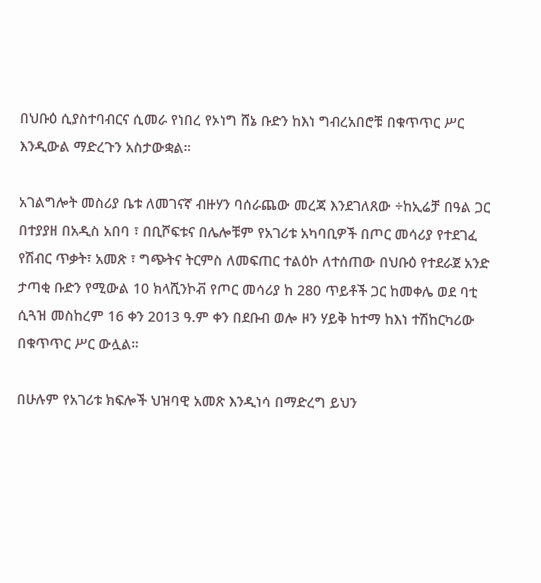በህቡዕ ሲያስተባብርና ሲመራ የነበረ የኦነግ ሸኔ ቡድን ከእነ ግብረአበሮቹ በቁጥጥር ሥር እንዲውል ማድረጉን አስታውቋል።

አገልግሎት መስሪያ ቤቱ ለመገናኛ ብዙሃን ባሰራጨው መረጃ እንደገለጸው ÷ከኢሬቻ በዓል ጋር በተያያዘ በአዲስ አበባ ፣ በቢሾፍቱና በሌሎቹም የአገሪቱ አካባቢዎች በጦር መሳሪያ የተደገፈ የሽብር ጥቃት፣ አመጽ ፣ ግጭትና ትርምስ ለመፍጠር ተልዕኮ ለተሰጠው በህቡዕ የተደራጀ አንድ ታጣቂ ቡድን የሚውል 10 ክላሺንኮቭ የጦር መሳሪያ ከ 280 ጥይቶች ጋር ከመቀሌ ወደ ባቲ ሲጓዝ መስከረም 16 ቀን 2013 ዓ.ም ቀን በደቡብ ወሎ ዞን ሃይቅ ከተማ ከእነ ተሽከርካሪው በቁጥጥር ሥር ውሏል።

በሁሉም የአገሪቱ ክፍሎች ህዝባዊ አመጽ እንዲነሳ በማድረግ ይህን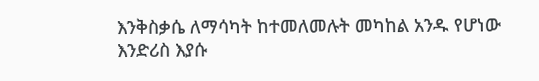እንቅስቃሴ ለማሳካት ከተመለመሉት መካከል አንዱ የሆነው እንድሪስ እያሱ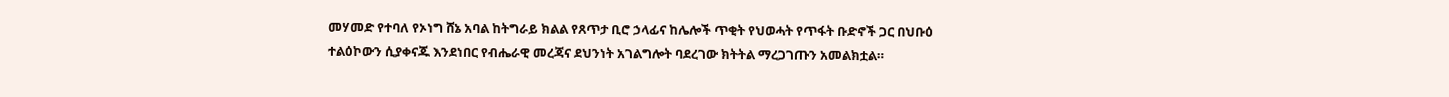መሃመድ የተባለ የኦነግ ሸኔ አባል ከትግራይ ክልል የጸጥታ ቢሮ ኃላፊና ከሌሎች ጥቂት የህወሓት የጥፋት ቡድኖች ጋር በህቡዕ ተልዕኮውን ሲያቀናጁ እንደነበር የብሔራዊ መረጃና ደህንነት አገልግሎት ባደረገው ክትትል ማረጋገጡን አመልክቷል።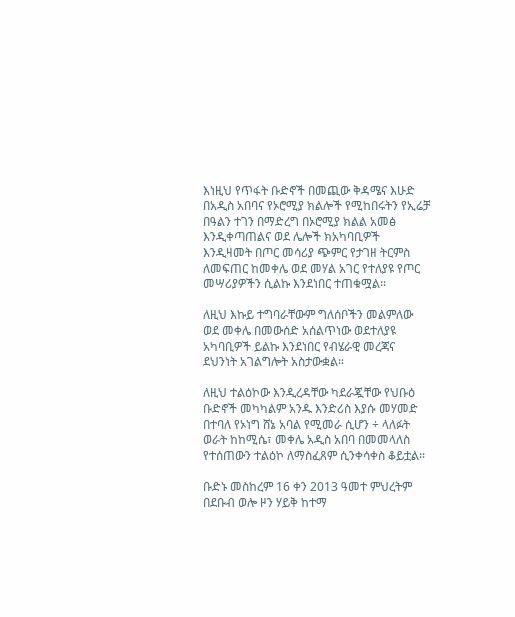እነዚህ የጥፋት ቡድኖች በመጪው ቅዳሜና እሁድ በአዲስ አበባና የኦሮሚያ ክልሎች የሚከበሩትን የኢሬቻ በዓልን ተገን በማድረግ በኦሮሚያ ክልል አመፅ እንዲቀጣጠልና ወደ ሌሎች ክአካባቢዎች እንዲዛመት በጦር መሳሪያ ጭምር የታገዘ ትርምስ ለመፍጠር ከመቀሌ ወደ መሃል አገር የተለያዩ የጦር መሣሪያዎችን ሲልኩ እንደነበር ተጠቁሟል፡፡

ለዚህ እኩይ ተግባራቸውም ግለሰቦችን መልምለው ወደ መቀሌ በመውሰድ አሰልጥነው ወደተለያዩ አካባቢዎች ይልኩ እንደነበር የብሄራዊ መረጃና ደህንነት አገልግሎት አስታውቋል።

ለዚህ ተልዕኮው እንዲረዳቸው ካደራጇቸው የህቡዕ ቡድኖች መካካልም አንዱ እንድሪስ እያሱ መሃመድ በተባለ የኦነግ ሸኔ አባል የሚመራ ሲሆን ÷ ላለፉት ወራት ከከሚሴ፣ መቀሌ አዲስ አበባ በመመላለስ የተሰጠውን ተልዕኮ ለማስፈጸም ሲንቀሳቀስ ቆይቷል፡፡

ቡድኑ መስከረም 16 ቀን 2013 ዓመተ ምህረትም በደቡብ ወሎ ዞን ሃይቅ ከተማ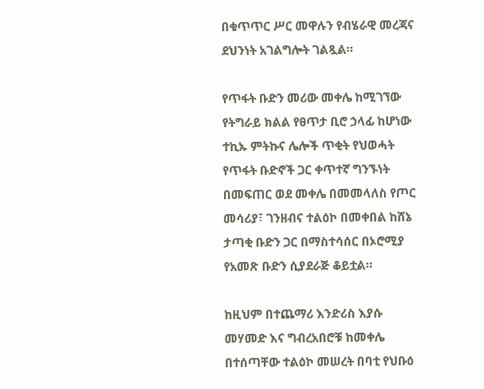በቁጥጥር ሥር መዋሉን የብሄራዊ መረጃና ደህንነት አገልግሎት ገልጿል።

የጥፋት ቡድን መሪው መቀሌ ከሚገኘው የትግራይ ክልል የፀጥታ ቢሮ ኃላፊ ከሆነው ተኪኡ ምትኩና ሌሎች ጥቂት የህወሓት የጥፋት ቡድኖች ጋር ቀጥተኛ ግንኙነት በመፍጠር ወደ መቀሌ በመመላለስ የጦር መሳሪያ፣ ገንዘብና ተልዕኮ በመቀበል ከሸኔ ታጣቂ ቡድን ጋር በማስተሳሰር በኦሮሚያ የአመጽ ቡድን ሲያደራጅ ቆይቷል።

ከዚህም በተጨማሪ እንድሪስ እያሱ መሃመድ እና ግብረአበሮቹ ከመቀሌ በተሰጣቸው ተልዕኮ መሠረት በባቲ የህቡዕ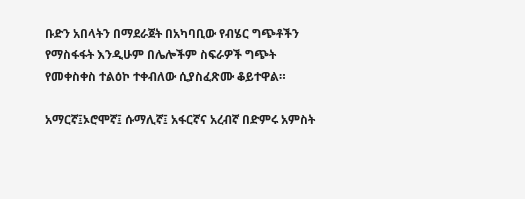ቡድን አበላትን በማደራጀት በአካባቢው የብሄር ግጭቶችን የማስፋፋት እንዲሁም በሌሎችም ስፍራዎች ግጭት የመቀስቀስ ተልዕኮ ተቀብለው ሲያስፈጽሙ ቆይተዋል።

አማርኛ፤ኦሮሞኛ፤ ሱማሊኛ፤ አፋርኛና አረብኛ በድምሩ አምስት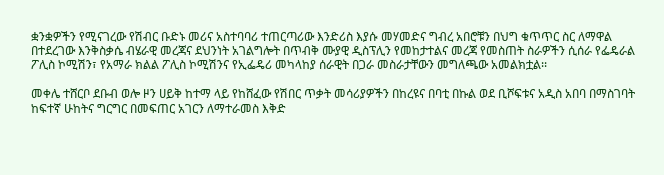ቋንቋዎችን የሚናገረው የሽብር ቡድኑ መሪና አስተባባሪ ተጠርጣሪው እንድሪስ እያሱ መሃመድና ግብረ አበሮቹን በህግ ቁጥጥር ስር ለማዋል በተደረገው እንቅስቃሴ ብሄራዊ መረጃና ደህንነት አገልግሎት በጥብቅ ሙያዊ ዲስፕሊን የመከታተልና መረጃ የመስጠት ስራዎችን ሲሰራ የፌዴራል ፖሊስ ኮሚሽን፣ የአማራ ክልል ፖሊስ ኮሚሽንና የኢፌዴሪ መካላከያ ሰራዊት በጋራ መስራታቸውን መግለጫው አመልክቷል፡፡

መቀሌ ተሸርቦ ደቡብ ወሎ ዞን ሀይቅ ከተማ ላይ የከሸፈው የሽበር ጥቃት መሳሪያዎችን በከረዩና በባቲ በኩል ወደ ቢሾፍቱና አዲስ አበባ በማስገባት ከፍተኛ ሁከትና ግርግር በመፍጠር አገርን ለማተራመስ እቅድ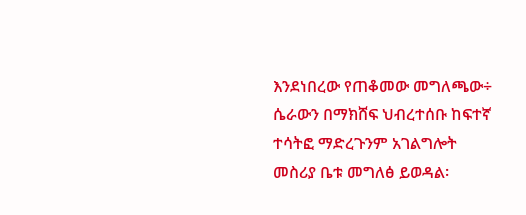እንደነበረው የጠቆመው መግለጫው÷ ሴራውን በማክሸፍ ህብረተሰቡ ከፍተኛ ተሳትፎ ማድረጉንም አገልግሎት መስሪያ ቤቱ መግለፅ ይወዳል፡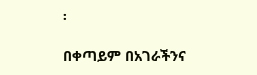፡

በቀጣይም በአገራችንና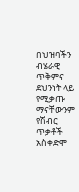በህዝባችን ብሄራዊ ጥቅምና ደህንነት ላይ የሚቃጡ ማናቸውንም የሽብር ጥቃቶች አስቀድሞ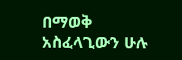በማወቅ አስፈላጊውን ሁሉ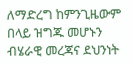ለማድረግ ከምንጊዜውም በላይ ዝግጁ መሆኑን ብሄራዊ መረጃና ደህንነት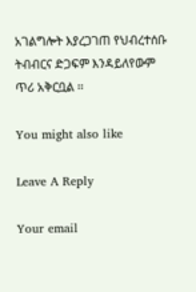አገልግሎት እያረጋገጠ የህብረተሰቡ ትብብርና ድጋፍም እንዳይለየውም ጥሪ አቅርቧል ፡፡

You might also like

Leave A Reply

Your email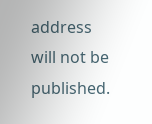address will not be published.